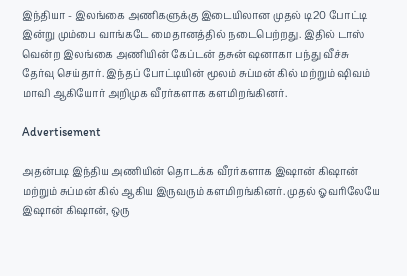இந்தியா - இலங்கை அணிகளுக்கு இடையிலான முதல் டி20 போட்டி இன்று மும்பை வாங்கடே மைதானத்தில் நடைபெற்றது. இதில் டாஸ் வென்ற இலங்கை அணியின் கேப்டன் தசுன் ஷனாகா பந்து வீச்சு தேர்வு செய்தார். இந்தப் போட்டியின் மூலம் சுப்மன் கில் மற்றும் ஷிவம் மாவி ஆகியோர் அறிமுக வீரர்களாக களமிறங்கினர்.

Advertisement

அதன்படி இந்திய அணியின் தொடக்க வீரர்களாக இஷான் கிஷான் மற்றும் சுப்மன் கில் ஆகிய இருவரும் களமிறங்கினர். முதல் ஓவரிலேயே இஷான் கிஷான், ஒரு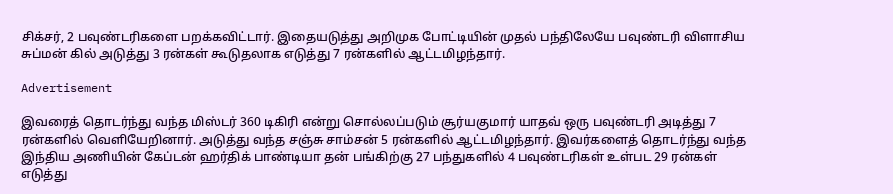சிக்சர், 2 பவுண்டரிகளை பறக்கவிட்டார். இதையடுத்து அறிமுக போட்டியின் முதல் பந்திலேயே பவுண்டரி விளாசிய சுப்மன் கில் அடுத்து 3 ரன்கள் கூடுதலாக எடுத்து 7 ரன்களில் ஆட்டமிழந்தார்.

Advertisement

இவரைத் தொடர்ந்து வந்த மிஸ்டர் 360 டிகிரி என்று சொல்லப்படும் சூர்யகுமார் யாதவ் ஒரு பவுண்டரி அடித்து 7 ரன்களில் வெளியேறினார். அடுத்து வந்த சஞ்சு சாம்சன் 5 ரன்களில் ஆட்டமிழந்தார். இவர்களைத் தொடர்ந்து வந்த இந்திய அணியின் கேப்டன் ஹர்திக் பாண்டியா தன் பங்கிற்கு 27 பந்துகளில் 4 பவுண்டரிகள் உள்பட 29 ரன்கள் எடுத்து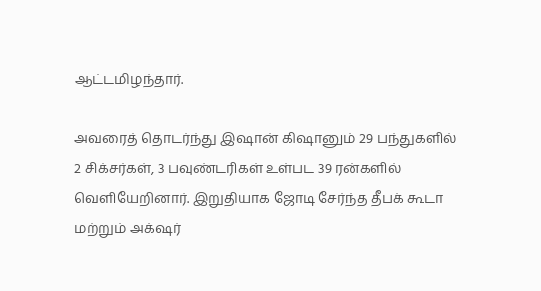ஆட்டமிழந்தார்.

அவரைத் தொடர்ந்து இஷான் கிஷானும் 29 பந்துகளில் 2 சிக்சர்கள், 3 பவுண்டரிகள் உள்பட 39 ரன்களில் வெளியேறினார். இறுதியாக ஜோடி சேர்ந்த தீபக் கூடா மற்றும் அக்‌ஷர்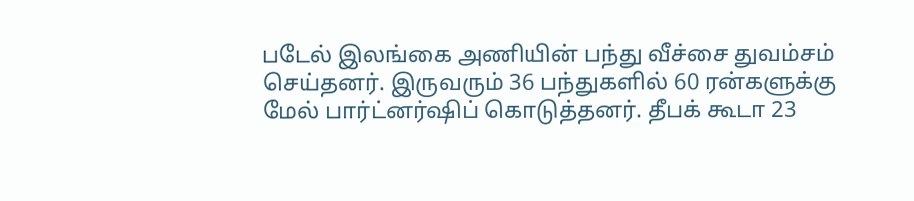படேல் இலங்கை அணியின் பந்து வீச்சை துவம்சம் செய்தனர். இருவரும் 36 பந்துகளில் 60 ரன்களுக்கு மேல் பார்ட்னர்ஷிப் கொடுத்தனர். தீபக் கூடா 23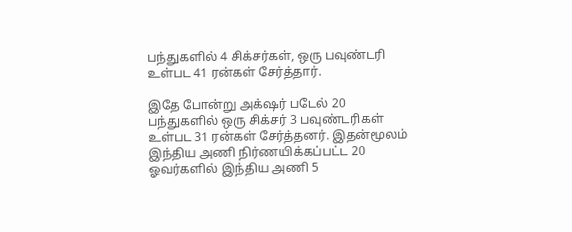பந்துகளில் 4 சிக்சர்கள், ஒரு பவுண்டரி உள்பட 41 ரன்கள் சேர்த்தார்.

இதே போன்று அக்‌ஷர் படேல் 20 பந்துகளில் ஒரு சிக்சர் 3 பவுண்டரிகள் உள்பட 31 ரன்கள் சேர்த்தனர். இதன்மூலம் இந்திய அணி நிர்ணயிக்கப்பட்ட 20 ஓவர்களில் இந்திய அணி 5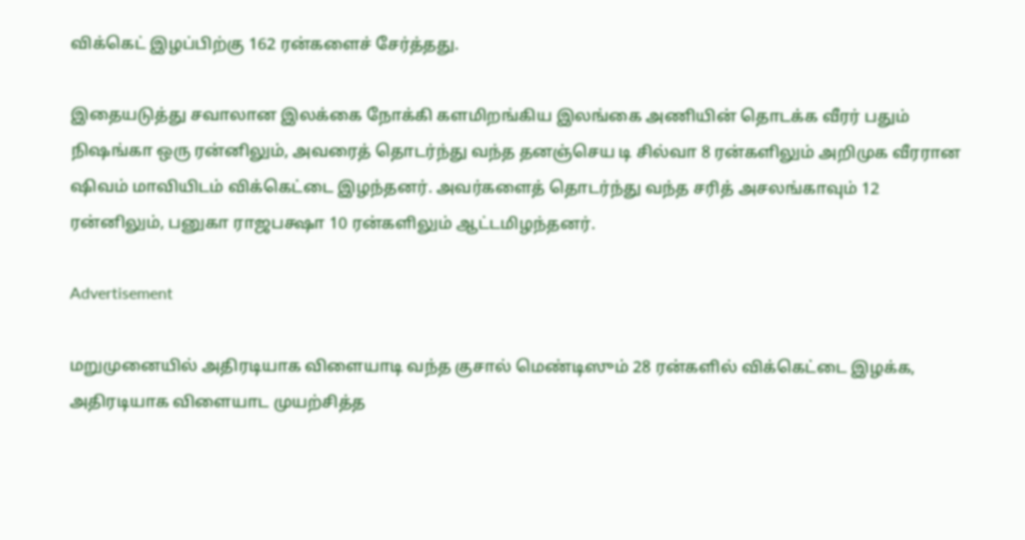விக்கெட் இழப்பிற்கு 162 ரன்களைச் சேர்த்தது.

இதையடுத்து சவாலான இலக்கை நோக்கி களமிறங்கிய இலங்கை அணியின் தொடக்க வீரர் பதும் நிஷங்கா ஒரு ரன்னிலும், அவரைத் தொடர்ந்து வந்த தனஞ்செய டி சில்வா 8 ரன்களிலும் அறிமுக வீரரான ஷிவம் மாவியிடம் விக்கெட்டை இழந்தனர். அவர்களைத் தொடர்ந்து வந்த சரித் அசலங்காவும் 12 ரன்னிலும், பனுகா ராஜபக்ஷா 10 ரன்களிலும் ஆட்டமிழந்தனர்.

Advertisement

மறுமுனையில் அதிரடியாக விளையாடி வந்த குசால் மெண்டிஸும் 28 ரன்களில் விக்கெட்டை இழக்க, அதிரடியாக விளையாட முயற்சித்த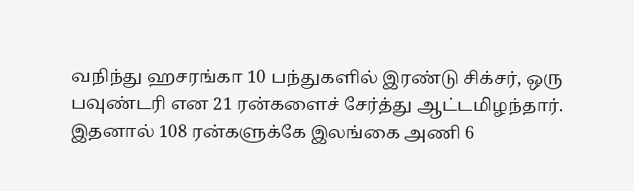வநிந்து ஹசரங்கா 10 பந்துகளில் இரண்டு சிக்சர், ஒரு பவுண்டரி என 21 ரன்களைச் சேர்த்து ஆட்டமிழந்தார். இதனால் 108 ரன்களுக்கே இலங்கை அணி 6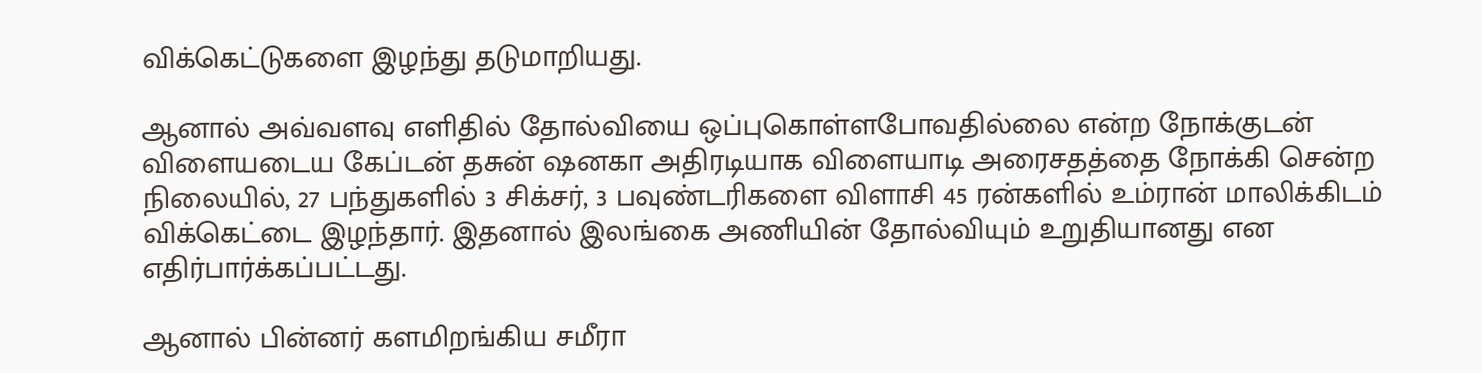விக்கெட்டுகளை இழந்து தடுமாறியது.

ஆனால் அவ்வளவு எளிதில் தோல்வியை ஒப்புகொள்ளபோவதில்லை என்ற நோக்குடன் விளையடைய கேப்டன் தசுன் ஷனகா அதிரடியாக விளையாடி அரைசதத்தை நோக்கி சென்ற நிலையில், 27 பந்துகளில் 3 சிக்சர், 3 பவுண்டரிகளை விளாசி 45 ரன்களில் உம்ரான் மாலிக்கிடம் விக்கெட்டை இழந்தார். இதனால் இலங்கை அணியின் தோல்வியும் உறுதியானது என எதிர்பார்க்கப்பட்டது.

ஆனால் பின்னர் களமிறங்கிய சமீரா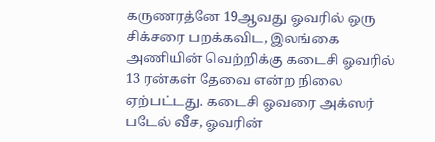கருணரத்னே 19ஆவது ஓவரில் ஒரு சிக்சரை பறக்கவிட, இலங்கை அணியின் வெற்றிக்கு கடைசி ஓவரில் 13 ரன்கள் தேவை என்ற நிலை ஏற்பட்டது. கடைசி ஓவரை அக்ஸர் படேல் வீச, ஓவரின்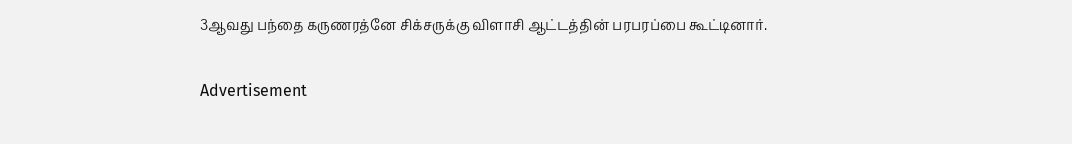3ஆவது பந்தை கருணரத்னே சிக்சருக்கு விளாசி ஆட்டத்தின் பரபரப்பை கூட்டினார்.

Advertisement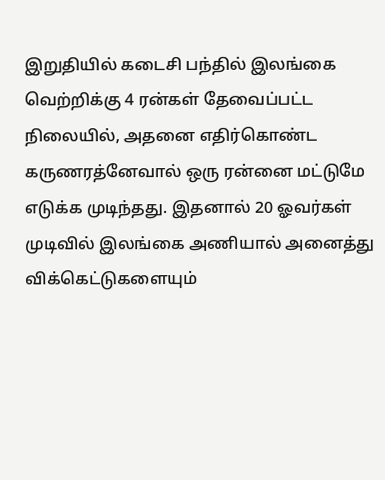இறுதியில் கடைசி பந்தில் இலங்கை வெற்றிக்கு 4 ரன்கள் தேவைப்பட்ட நிலையில், அதனை எதிர்கொண்ட கருணரத்னேவால் ஒரு ரன்னை மட்டுமே எடுக்க முடிந்தது. இதனால் 20 ஓவர்கள் முடிவில் இலங்கை அணியால் அனைத்து விக்கெட்டுகளையும்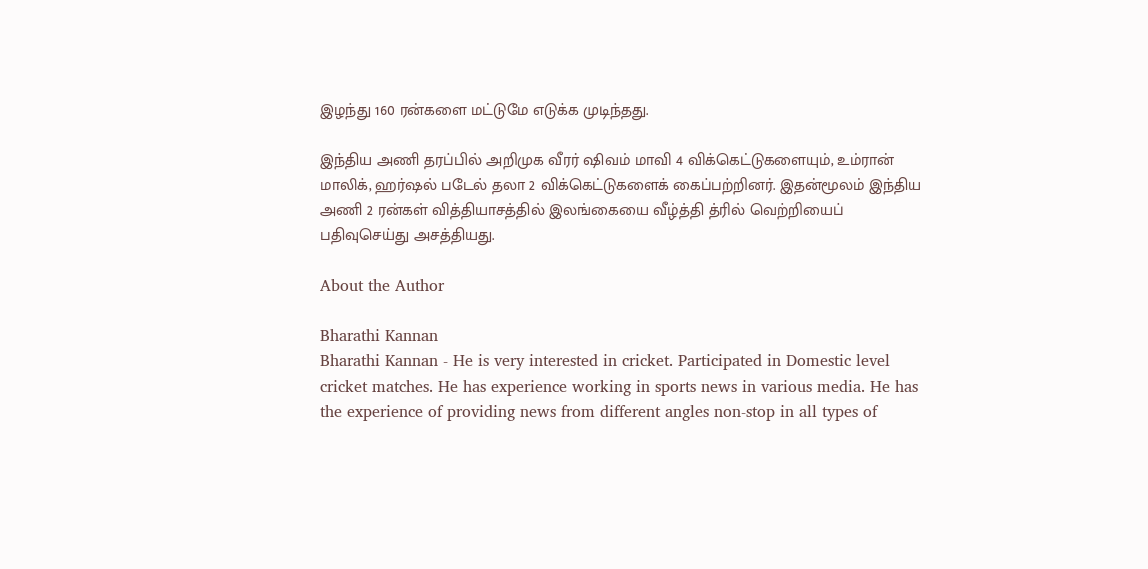இழந்து 160 ரன்களை மட்டுமே எடுக்க முடிந்தது.

இந்திய அணி தரப்பில் அறிமுக வீரர் ஷிவம் மாவி 4 விக்கெட்டுகளையும், உம்ரான் மாலிக், ஹர்ஷல் படேல் தலா 2 விக்கெட்டுகளைக் கைப்பற்றினர். இதன்மூலம் இந்திய அணி 2 ரன்கள் வித்தியாசத்தில் இலங்கையை வீழ்த்தி த்ரில் வெற்றியைப் பதிவுசெய்து அசத்தியது.

About the Author

Bharathi Kannan
Bharathi Kannan - He is very interested in cricket. Participated in Domestic level cricket matches. He has experience working in sports news in various media. He has the experience of providing news from different angles non-stop in all types of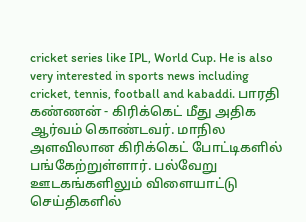cricket series like IPL, World Cup. He is also very interested in sports news including cricket, tennis, football and kabaddi. பாரதி கண்ணன் - கிரிக்கெட் மீது அதிக ஆர்வம் கொண்டவர். மாநில அளவிலான கிரிக்கெட் போட்டிகளில் பங்கேற்றுள்ளார். பல்வேறு ஊடகங்களிலும் விளையாட்டு செய்திகளில்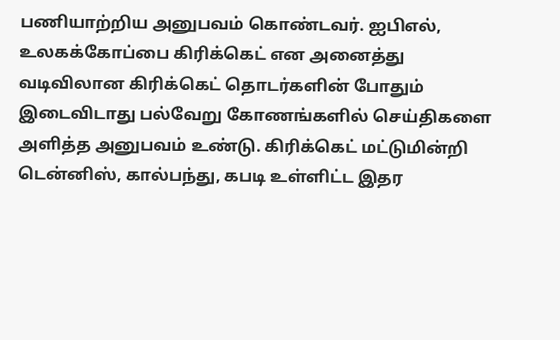பணியாற்றிய அனுபவம் கொண்டவர். ஐபிஎல், உலகக்கோப்பை கிரிக்கெட் என அனைத்து வடிவிலான கிரிக்கெட் தொடர்களின் போதும் இடைவிடாது பல்வேறு கோணங்களில் செய்திகளை அளித்த அனுபவம் உண்டு. கிரிக்கெட் மட்டுமின்றி டென்னிஸ், கால்பந்து, கபடி உள்ளிட்ட இதர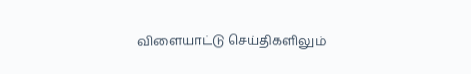விளையாட்டு செய்திகளிலும்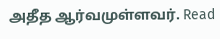அதீத ஆர்வமுள்ளவர். Read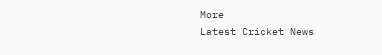More
Latest Cricket News